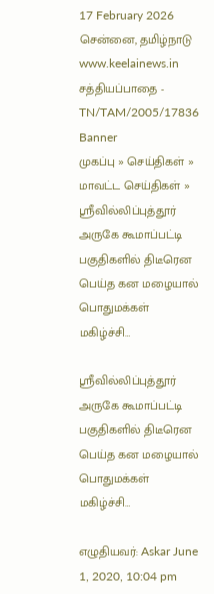17 February 2026 சென்னை, தமிழ்நாடு
www.keelainews.in
சத்தியப்பாதை - TN/TAM/2005/17836
Banner
முகப்பு » செய்திகள் » மாவட்ட செய்திகள் » ஸ்ரீவில்லிப்புத்தூர் அருகே கூமாப்பட்டி பகுதிகளில் திடீரென பெய்த கன மழையால் பொதுமக்கள் மகிழ்ச்சி…

ஸ்ரீவில்லிப்புத்தூர் அருகே கூமாப்பட்டி பகுதிகளில் திடீரென பெய்த கன மழையால் பொதுமக்கள் மகிழ்ச்சி…

எழுதியவர்: Askar June 1, 2020, 10:04 pm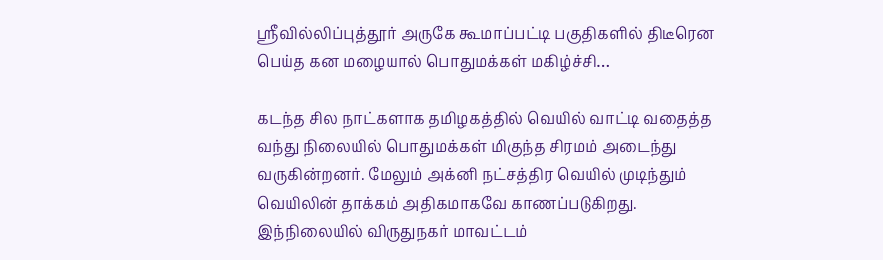ஸ்ரீவில்லிப்புத்தூர் அருகே கூமாப்பட்டி பகுதிகளில் திடீரென பெய்த கன மழையால் பொதுமக்கள் மகிழ்ச்சி…

கடந்த சில நாட்களாக தமிழகத்தில் வெயில் வாட்டி வதைத்த வந்து நிலையில் பொதுமக்கள் மிகுந்த சிரமம் அடைந்து வருகின்றனர். மேலும் அக்னி நட்சத்திர வெயில் முடிந்தும் வெயிலின் தாக்கம் அதிகமாகவே காணப்படுகிறது. இந்நிலையில் விருதுநகர் மாவட்டம்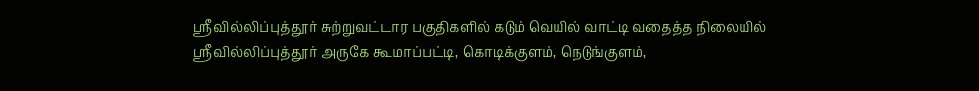ஸ்ரீவில்லிப்புத்தூர் சுற்றுவட்டார பகுதிகளில் கடும் வெயில் வாட்டி வதைத்த நிலையில் ஸ்ரீவில்லிப்புத்தூர் அருகே கூமாப்பட்டி, கொடிக்குளம், நெடுங்குளம்,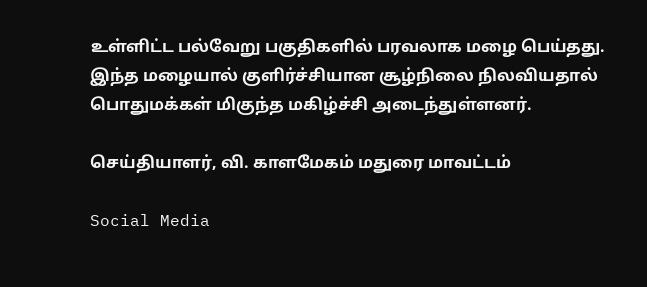உள்ளிட்ட பல்வேறு பகுதிகளில் பரவலாக மழை பெய்தது. இந்த மழையால் குளிர்ச்சியான சூழ்நிலை நிலவியதால் பொதுமக்கள் மிகுந்த மகிழ்ச்சி அடைந்துள்ளனர்.

செய்தியாளர், வி. காளமேகம் மதுரை மாவட்டம்

Social Media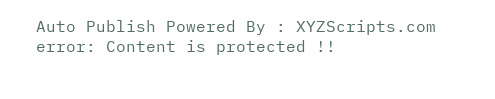Auto Publish Powered By : XYZScripts.com
error: Content is protected !!